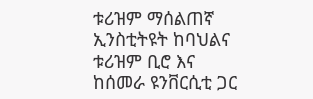ቱሪዝም ማሰልጠኛ ኢንስቲትዩት ከባህልና ቱሪዝም ቢሮ እና ከሰመራ ዩንቨርሲቲ ጋር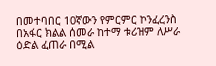በመተባበር 10ኛውን የምርምር ኮንፈረንስ በአፋር ክልል ሰመራ ከተማ ቱሪዝም ለሥራ ዕድል ፈጠራ በሚል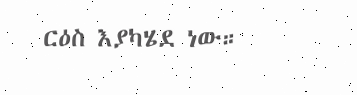ርዕስ እያካሄደ ነው።